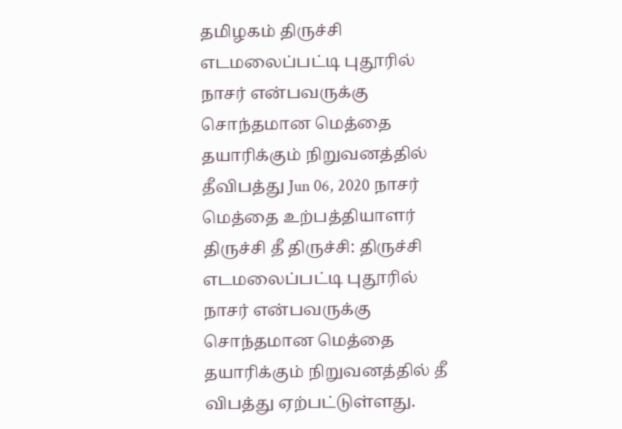தமிழகம் திருச்சி எடமலைப்பட்டி புதூரில் நாசர் என்பவருக்கு சொந்தமான மெத்தை தயாரிக்கும் நிறுவனத்தில் தீவிபத்து Jun 06, 2020 நாசர் மெத்தை உற்பத்தியாளர் திருச்சி தீ திருச்சி: திருச்சி எடமலைப்பட்டி புதூரில் நாசர் என்பவருக்கு சொந்தமான மெத்தை தயாரிக்கும் நிறுவனத்தில் தீ விபத்து ஏற்பட்டுள்ளது.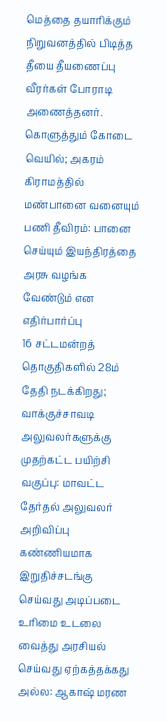மெத்தை தயாரிக்கும் நிறுவனத்தில் பிடித்த தீயை தீயணைப்பு வீரர்கள் போராடி அணைத்தனர்.
கொளுத்தும் கோடை வெயில்; அகரம் கிராமத்தில் மண்பானை வனையும் பணி தீவிரம்: பானை செய்யும் இயந்திரத்தை அரசு வழங்க வேண்டும் என எதிர்பார்ப்பு
16 சட்டமன்றத் தொகுதிகளில் 28ம் தேதி நடக்கிறது; வாக்குச்சாவடி அலுவலர்களுக்கு முதற்கட்ட பயிற்சி வகுப்பு: மாவட்ட தேர்தல் அலுவலர் அறிவிப்பு
கண்ணியமாக இறுதிச்சடங்கு செய்வது அடிப்படை உரிமை உடலை வைத்து அரசியல் செய்வது ஏற்கத்தக்கது அல்ல: ஆகாஷ் மரண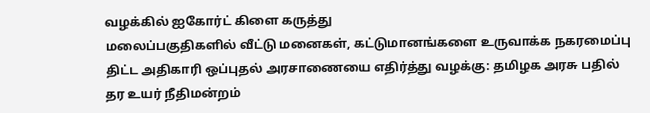வழக்கில் ஐகோர்ட் கிளை கருத்து
மலைப்பகுதிகளில் வீட்டு மனைகள், கட்டுமானங்களை உருவாக்க நகரமைப்பு திட்ட அதிகாரி ஒப்புதல் அரசாணையை எதிர்த்து வழக்கு: தமிழக அரசு பதில் தர உயர் நீதிமன்றம்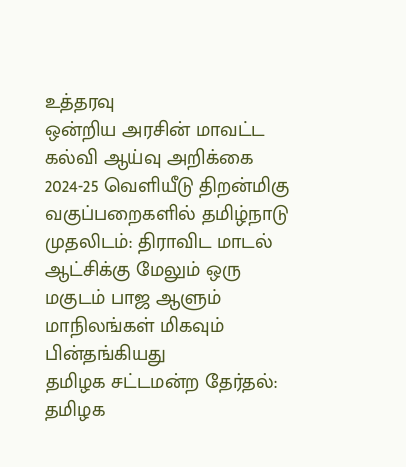உத்தரவு
ஒன்றிய அரசின் மாவட்ட கல்வி ஆய்வு அறிக்கை 2024-25 வெளியீடு திறன்மிகு வகுப்பறைகளில் தமிழ்நாடு முதலிடம்: திராவிட மாடல் ஆட்சிக்கு மேலும் ஒரு மகுடம் பாஜ ஆளும் மாநிலங்கள் மிகவும் பின்தங்கியது
தமிழக சட்டமன்ற தேர்தல்: தமிழக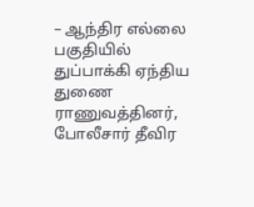– ஆந்திர எல்லை பகுதியில் துப்பாக்கி ஏந்திய துணை ராணுவத்தினர், போலீசார் தீவிர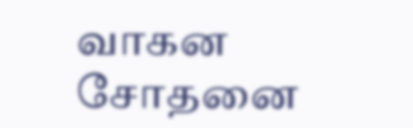வாகன சோதனை